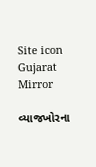Site icon Gujarat Mirror

વ્યાજખોરના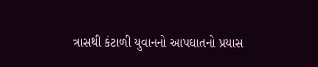ત્રાસથી કંટાળી યુવાનનો આપઘાતનો પ્રયાસ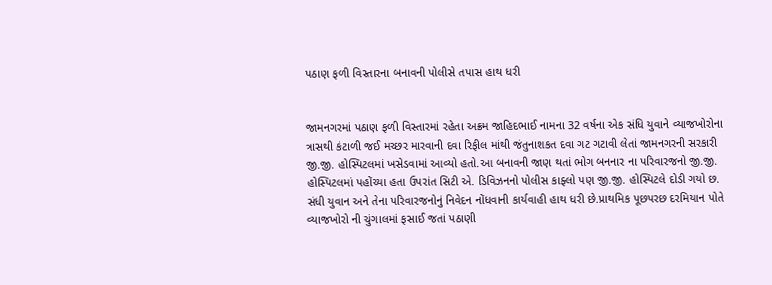પઠાણ ફળી વિસ્તારના બનાવની પોલીસે તપાસ હાથ ધરી


જામનગરમાં પઠાણ ફળી વિસ્તારમાં રહેતા અક્રમ જાહિદભાઈ નામના 32 વર્ષના એક સંધિ યુવાને વ્યાજખોરોના ત્રાસથી કંટાળી જઈ મચ્છર મારવાની દવા રિફીલ માંથી જંતુનાશકત દવા ગટ ગટાવી લેતાં જામનગરની સરકારી જી.જી. હોસ્પિટલમાં ખસેડવામાં આવ્યો હતો.આ બનાવની જાણ થતાં ભોગ બનનાર ના પરિવારજનો જી.જી. હોસ્પિટલમાં પહોંચ્યા હતા ઉપરાંત સિટી એ. ડિવિઝનનો પોલીસ કાફ્લો પણ જી.જી. હોસ્પિટલે દોડી ગયો છ.
સંધી યુવાન અને તેના પરિવારજનોનું નિવેદન નોંધવાની કાર્યવાહી હાથ ધરી છે.પ્રાથમિક પૂછપરછ દરમિયાન પોતે વ્યાજખોરો ની ચુંગાલમાં ફસાઈ જતાં પઠાણી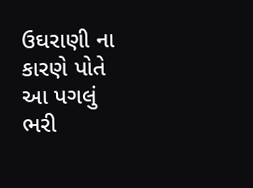ઉઘરાણી ના કારણે પોતે આ પગલું ભરી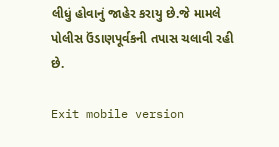લીધું હોવાનું જાહેર કરાયુ છે.જે મામલે પોલીસ ઉંડાણપૂર્વકની તપાસ ચલાવી રહી છે.

Exit mobile version